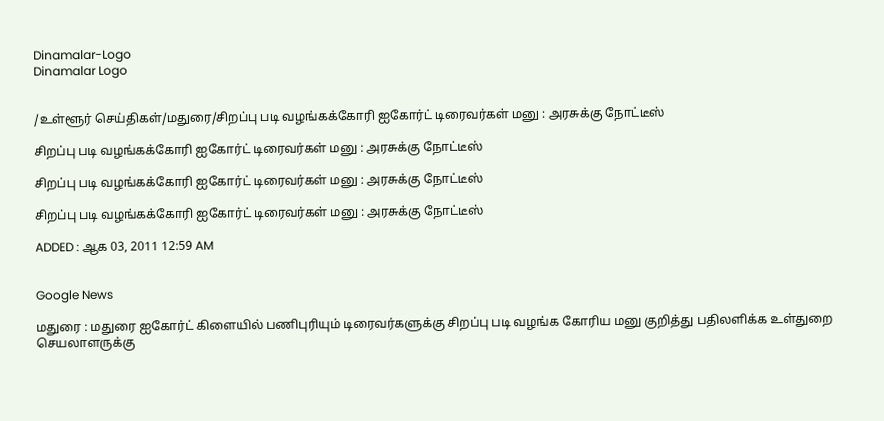Dinamalar-Logo
Dinamalar Logo


/உள்ளூர் செய்திகள்/மதுரை/சிறப்பு படி வழங்கக்கோரி ஐகோர்ட் டிரைவர்கள் மனு : அரசுக்கு நோட்டீஸ்

சிறப்பு படி வழங்கக்கோரி ஐகோர்ட் டிரைவர்கள் மனு : அரசுக்கு நோட்டீஸ்

சிறப்பு படி வழங்கக்கோரி ஐகோர்ட் டிரைவர்கள் மனு : அரசுக்கு நோட்டீஸ்

சிறப்பு படி வழங்கக்கோரி ஐகோர்ட் டிரைவர்கள் மனு : அரசுக்கு நோட்டீஸ்

ADDED : ஆக 03, 2011 12:59 AM


Google News

மதுரை : மதுரை ஐகோர்ட் கிளையில் பணிபுரியும் டிரைவர்களுக்கு சிறப்பு படி வழங்க கோரிய மனு குறித்து பதிலளிக்க உள்துறை செயலாளருக்கு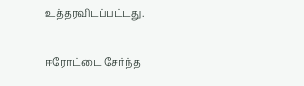உத்தரவிடப்பட்டது.

ஈரோட்டை சேர்ந்த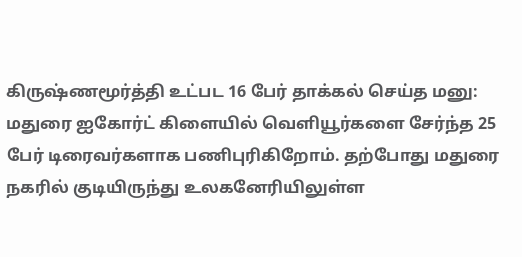கிருஷ்ணமூர்த்தி உட்பட 16 பேர் தாக்கல் செய்த மனு: மதுரை ஐகோர்ட் கிளையில் வெளியூர்களை சேர்ந்த 25 பேர் டிரைவர்களாக பணிபுரிகிறோம். தற்போது மதுரை நகரில் குடியிருந்து உலகனேரியிலுள்ள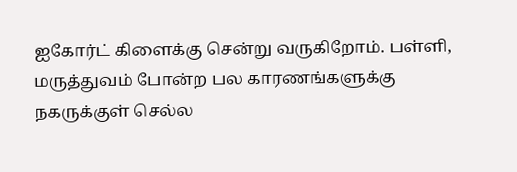ஐகோர்ட் கிளைக்கு சென்று வருகிறோம். பள்ளி, மருத்துவம் போன்ற பல காரணங்களுக்கு நகருக்குள் செல்ல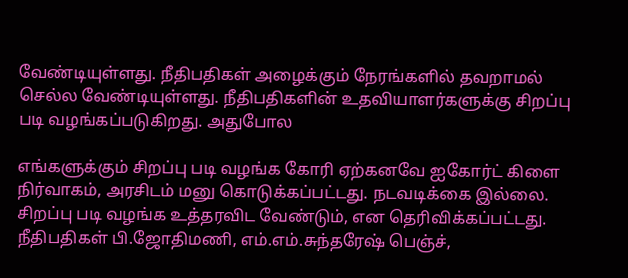வேண்டியுள்ளது. நீதிபதிகள் அழைக்கும் நேரங்களில் தவறாமல் செல்ல வேண்டியுள்ளது. நீதிபதிகளின் உதவியாளர்களுக்கு சிறப்பு படி வழங்கப்படுகிறது. அதுபோல

எங்களுக்கும் சிறப்பு படி வழங்க கோரி ஏற்கனவே ஐகோர்ட் கிளை நிர்வாகம், அரசிடம் மனு கொடுக்கப்பட்டது. நடவடிக்கை இல்லை. சிறப்பு படி வழங்க உத்தரவிட வேண்டும், என தெரிவிக்கப்பட்டது. நீதிபதிகள் பி.ஜோதிமணி, எம்.எம்.சுந்தரேஷ் பெஞ்ச்,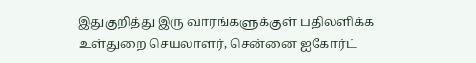இதுகுறித்து இரு வாரங்களுக்குள் பதிலளிக்க உள்துறை செயலாளர், சென்னை ஐகோர்ட்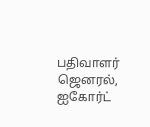பதிவாளர் ஜெனரல், ஐகோர்ட்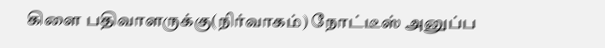கிளை பதிவாளருக்கு(நிர்வாகம்) நோட்டீஸ் அனுப்ப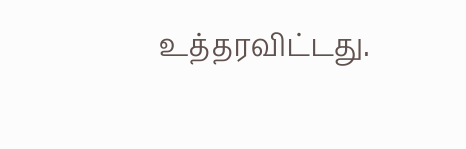உத்தரவிட்டது.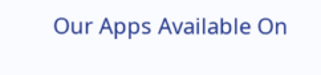Our Apps Available On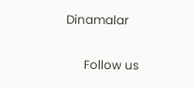Dinamalar

      Follow us